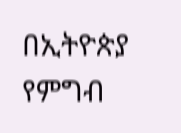በኢትዮጵያ የምግብ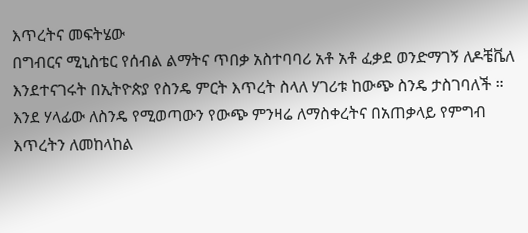እጥረትና መፍትሄው
በግብርና ሚኒስቴር የሰብል ልማትና ጥበቃ አስተባባሪ አቶ አቶ ፈቃደ ወንድማገኝ ለዶቼቬለ እንደተናገሩት በኢትዮጵያ የስንዴ ምርት እጥረት ስላለ ሃገሪቱ ከውጭ ስንዴ ታስገባለች ። እንደ ሃላፊው ለስንዴ የሚወጣውን የውጭ ምንዛሬ ለማስቀረትና በአጠቃላይ የምግብ እጥረትን ለመከላከል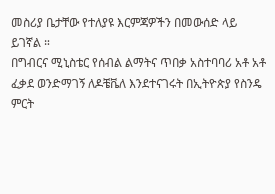መስሪያ ቤታቸው የተለያዩ እርምጃዎችን በመውሰድ ላይ ይገኛል ።
በግብርና ሚኒስቴር የሰብል ልማትና ጥበቃ አስተባባሪ አቶ አቶ ፈቃደ ወንድማገኝ ለዶቼቬለ እንደተናገሩት በኢትዮጵያ የስንዴ ምርት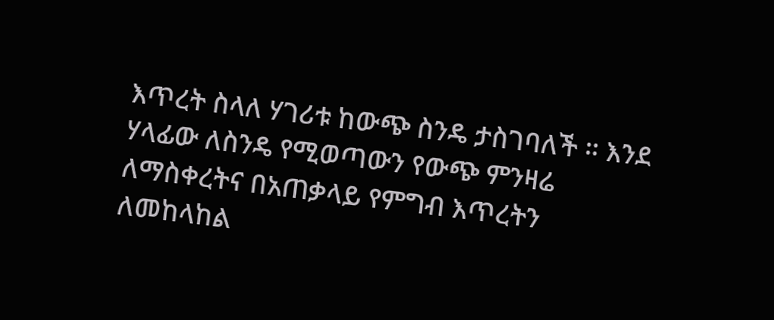እጥረት ስላለ ሃገሪቱ ከውጭ ስንዴ ታስገባለች ። እንደ ሃላፊው ለስንዴ የሚወጣውን የውጭ ምንዛሬ ለማስቀረትና በአጠቃላይ የምግብ እጥረትን ለመከላከል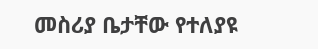መስሪያ ቤታቸው የተለያዩ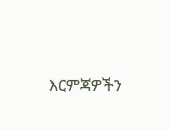እርምጃዎችን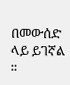በመውሰድ ላይ ይገኛል ።